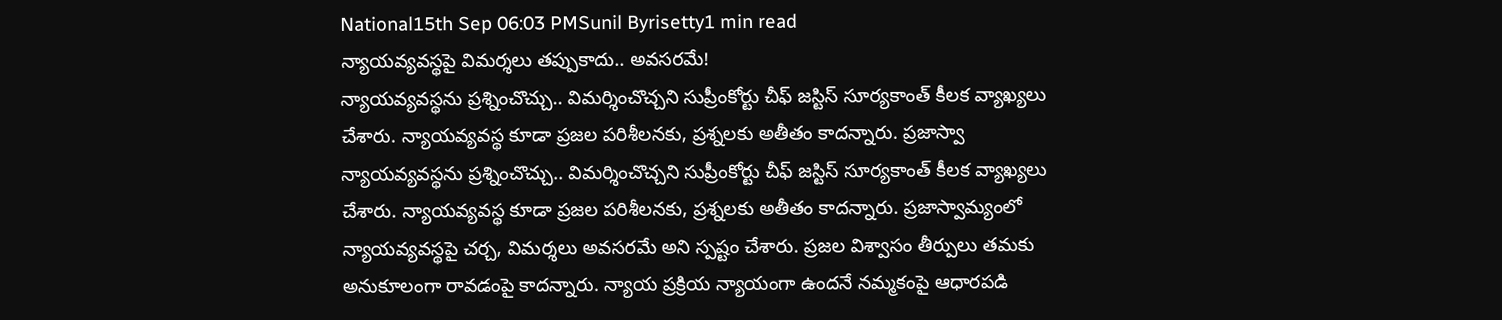National15th Sep 06:03 PMSunil Byrisetty1 min read
న్యాయవ్యవస్థపై విమర్శలు తప్పుకాదు.. అవసరమే!
న్యాయవ్యవస్థను ప్రశ్నించొచ్చు.. విమర్శించొచ్చని సుప్రీంకోర్టు చీఫ్ జస్టిస్ సూర్యకాంత్ కీలక వ్యాఖ్యలు చేశారు. న్యాయవ్యవస్థ కూడా ప్రజల పరిశీలనకు, ప్రశ్నలకు అతీతం కాదన్నారు. ప్రజాస్వా
న్యాయవ్యవస్థను ప్రశ్నించొచ్చు.. విమర్శించొచ్చని సుప్రీంకోర్టు చీఫ్ జస్టిస్ సూర్యకాంత్ కీలక వ్యాఖ్యలు చేశారు. న్యాయవ్యవస్థ కూడా ప్రజల పరిశీలనకు, ప్రశ్నలకు అతీతం కాదన్నారు. ప్రజాస్వామ్యంలో న్యాయవ్యవస్థపై చర్చ, విమర్శలు అవసరమే అని స్పష్టం చేశారు. ప్రజల విశ్వాసం తీర్పులు తమకు అనుకూలంగా రావడంపై కాదన్నారు. న్యాయ ప్రక్రియ న్యాయంగా ఉందనే నమ్మకంపై ఆధారపడి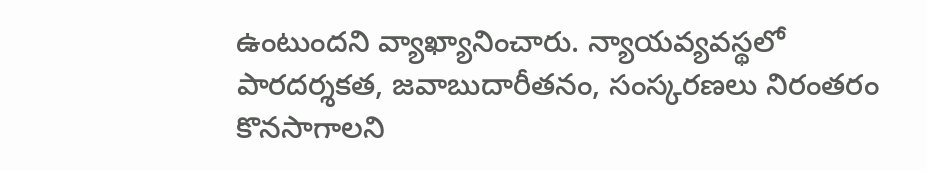ఉంటుందని వ్యాఖ్యానించారు. న్యాయవ్యవస్థలో పారదర్శకత, జవాబుదారీతనం, సంస్కరణలు నిరంతరం కొనసాగాలని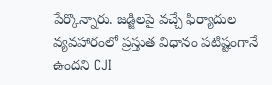పేర్కొన్నారు. జడ్జిలపై వచ్చే ఫిర్యాదుల వ్యవహారంలో ప్రస్తుత విధానం పటిష్టంగానే ఉందని CJI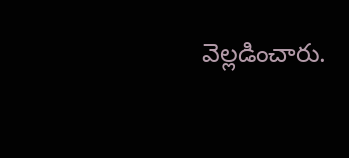వెల్లడించారు.